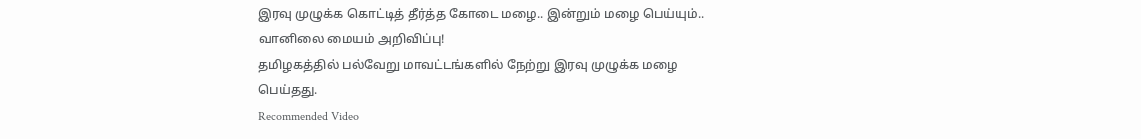இரவு முழுக்க கொட்டித் தீர்த்த கோடை மழை.. இன்றும் மழை பெய்யும்.. வானிலை மையம் அறிவிப்பு!
தமிழகத்தில் பல்வேறு மாவட்டங்களில் நேற்று இரவு முழுக்க மழை பெய்தது.
Recommended Video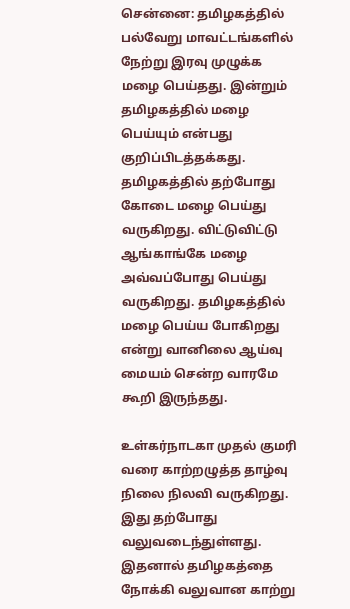சென்னை: தமிழகத்தில் பல்வேறு மாவட்டங்களில் நேற்று இரவு முழுக்க மழை பெய்தது. இன்றும் தமிழகத்தில் மழை பெய்யும் என்பது குறிப்பிடத்தக்கது.
தமிழகத்தில் தற்போது கோடை மழை பெய்து வருகிறது. விட்டுவிட்டு ஆங்காங்கே மழை அவ்வப்போது பெய்து வருகிறது. தமிழகத்தில் மழை பெய்ய போகிறது என்று வானிலை ஆய்வு மையம் சென்ற வாரமே கூறி இருந்தது.

உள்கர்நாடகா முதல் குமரி வரை காற்றழுத்த தாழ்வு நிலை நிலவி வருகிறது. இது தற்போது வலுவடைந்துள்ளது. இதனால் தமிழகத்தை நோக்கி வலுவான காற்று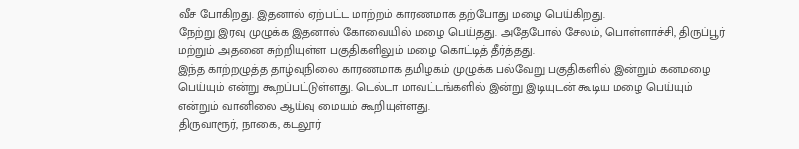வீச போகிறது. இதனால் ஏற்பட்ட மாற்றம் காரணமாக தற்போது மழை பெய்கிறது.
நேற்று இரவு முழுக்க இதனால் கோவையில் மழை பெய்தது. அதேபோல் சேலம், பொள்ளாச்சி, திருப்பூர் மற்றும் அதனை சுற்றியுள்ள பகுதிகளிலும் மழை கொட்டித் தீர்த்தது.
இந்த காற்றழுத்த தாழ்வுநிலை காரணமாக தமிழகம் முழுக்க பல்வேறு பகுதிகளில் இன்றும் கனமழை பெய்யும் என்று கூறப்பட்டுள்ளது. டெல்டா மாவட்டங்களில் இன்று இடியுடன் கூடிய மழை பெய்யும் என்றும் வானிலை ஆய்வு மையம் கூறியுள்ளது.
திருவாரூர், நாகை, கடலூர்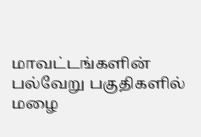மாவட்டங்களின் பல்வேறு பகுதிகளில் மழை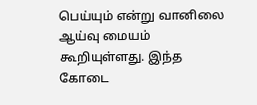பெய்யும் என்று வானிலை ஆய்வு மையம் கூறியுள்ளது. இந்த கோடை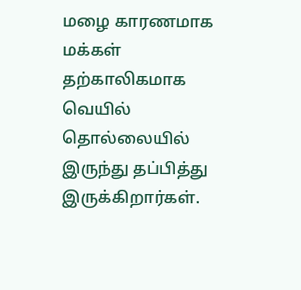மழை காரணமாக மக்கள் தற்காலிகமாக வெயில் தொல்லையில் இருந்து தப்பித்து இருக்கிறார்கள்.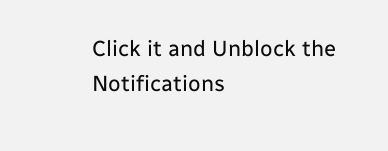Click it and Unblock the Notifications